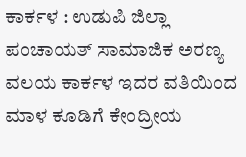ಕಾರ್ಕಳ : ಉಡುಪಿ ಜಿಲ್ಲಾ ಪಂಚಾಯತ್ ಸಾಮಾಜಿಕ ಅರಣ್ಯ ವಲಯ ಕಾರ್ಕಳ ಇದರ ವತಿಯಿಂದ ಮಾಳ ಕೂಡಿಗೆ ಕೇಂದ್ರೀಯ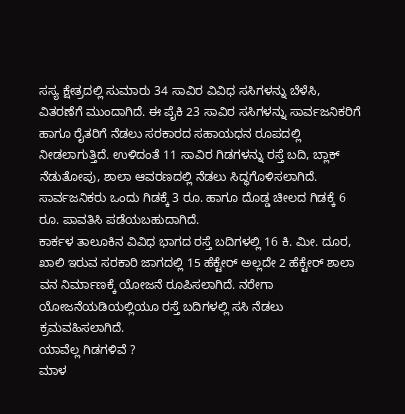ಸಸ್ಯ ಕ್ಷೇತ್ರದಲ್ಲಿ ಸುಮಾರು 34 ಸಾವಿರ ವಿವಿಧ ಸಸಿಗಳನ್ನು ಬೆಳೆಸಿ, ವಿತರಣೆಗೆ ಮುಂದಾಗಿದೆ. ಈ ಪೈಕಿ 23 ಸಾವಿರ ಸಸಿಗಳನ್ನು ಸಾರ್ವಜನಿಕರಿಗೆ ಹಾಗೂ ರೈತರಿಗೆ ನೆಡಲು ಸರಕಾರದ ಸಹಾಯಧನ ರೂಪದಲ್ಲಿ ನೀಡಲಾಗುತ್ತಿದೆ. ಉಳಿದಂತೆ 11 ಸಾವಿರ ಗಿಡಗಳನ್ನು ರಸ್ತೆ ಬದಿ, ಬ್ಲಾಕ್ ನೆಡುತೋಪು, ಶಾಲಾ ಆವರಣದಲ್ಲಿ ನೆಡಲು ಸಿದ್ಧಗೊಳಿಸಲಾಗಿದೆ. ಸಾರ್ವಜನಿಕರು ಒಂದು ಗಿಡಕ್ಕೆ 3 ರೂ. ಹಾಗೂ ದೊಡ್ಡ ಚೀಲದ ಗಿಡಕ್ಕೆ 6 ರೂ. ಪಾವತಿಸಿ ಪಡೆಯಬಹುದಾಗಿದೆ.
ಕಾರ್ಕಳ ತಾಲೂಕಿನ ವಿವಿಧ ಭಾಗದ ರಸ್ತೆ ಬದಿಗಳಲ್ಲಿ 16 ಕಿ. ಮೀ. ದೂರ, ಖಾಲಿ ಇರುವ ಸರಕಾರಿ ಜಾಗದಲ್ಲಿ 15 ಹೆಕ್ಟೇರ್ ಅಲ್ಲದೇ 2 ಹೆಕ್ಟೇರ್ ಶಾಲಾ ವನ ನಿರ್ಮಾಣಕ್ಕೆ ಯೋಜನೆ ರೂಪಿಸಲಾಗಿದೆ. ನರೇಗಾ ಯೋಜನೆಯಡಿಯಲ್ಲಿಯೂ ರಸ್ತೆ ಬದಿಗಳಲ್ಲಿ ಸಸಿ ನೆಡಲು ಕ್ರಮವಹಿಸಲಾಗಿದೆ.
ಯಾವೆಲ್ಲ ಗಿಡಗಳಿವೆ ?
ಮಾಳ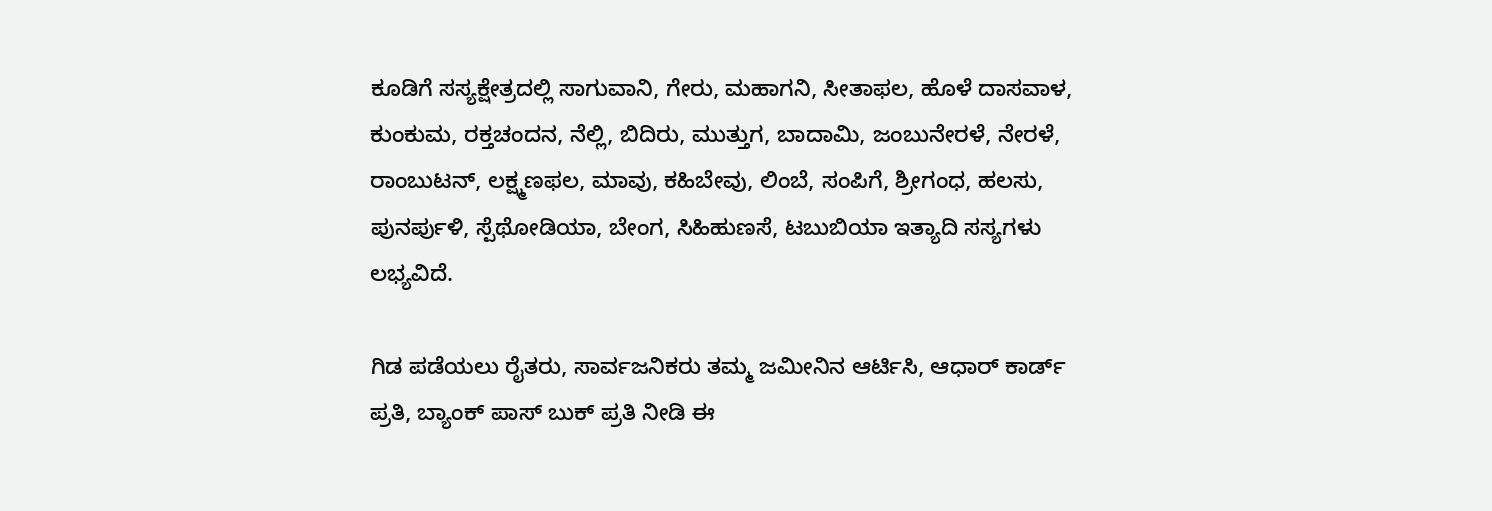ಕೂಡಿಗೆ ಸಸ್ಯಕ್ಷೇತ್ರದಲ್ಲಿ ಸಾಗುವಾನಿ, ಗೇರು, ಮಹಾಗನಿ, ಸೀತಾಫಲ, ಹೊಳೆ ದಾಸವಾಳ, ಕುಂಕುಮ, ರಕ್ತಚಂದನ, ನೆಲ್ಲಿ, ಬಿದಿರು, ಮುತ್ತುಗ, ಬಾದಾಮಿ, ಜಂಬುನೇರಳೆ, ನೇರಳೆ, ರಾಂಬುಟನ್, ಲಕ್ಷ್ಮಣಫಲ, ಮಾವು, ಕಹಿಬೇವು, ಲಿಂಬೆ, ಸಂಪಿಗೆ, ಶ್ರೀಗಂಧ, ಹಲಸು, ಪುನರ್ಪುಳಿ, ಸ್ಪೆಥೋಡಿಯಾ, ಬೇಂಗ, ಸಿಹಿಹುಣಸೆ, ಟಬುಬಿಯಾ ಇತ್ಯಾದಿ ಸಸ್ಯಗಳು ಲಭ್ಯವಿದೆ.

ಗಿಡ ಪಡೆಯಲು ರೈತರು, ಸಾರ್ವಜನಿಕರು ತಮ್ಮ ಜಮೀನಿನ ಆರ್ಟಿಸಿ, ಆಧಾರ್ ಕಾರ್ಡ್ ಪ್ರತಿ, ಬ್ಯಾಂಕ್ ಪಾಸ್ ಬುಕ್ ಪ್ರತಿ ನೀಡಿ ಈ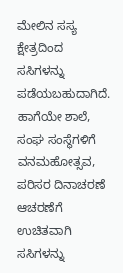ಮೇಲಿನ ಸಸ್ಯ ಕ್ಷೇತ್ರದಿಂದ ಸಸಿಗಳನ್ನು ಪಡೆಯಬಹುದಾಗಿದೆ. ಹಾಗೆಯೇ ಶಾಲೆ, ಸಂಘ ಸಂಸ್ಥೆಗಳಿಗೆ ವನಮಹೋತ್ಸವ, ಪರಿಸರ ದಿನಾಚರಣೆ ಆಚರಣೆಗೆ ಉಚಿತವಾಗಿ ಸಸಿಗಳನ್ನು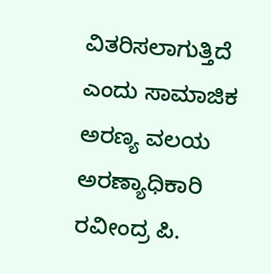ವಿತರಿಸಲಾಗುತ್ತಿದೆ ಎಂದು ಸಾಮಾಜಿಕ ಅರಣ್ಯ ವಲಯ ಅರಣ್ಯಾಧಿಕಾರಿ ರವೀಂದ್ರ ಪಿ.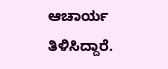ಆಚಾರ್ಯ ತಿಳಿಸಿದ್ದಾರೆ.